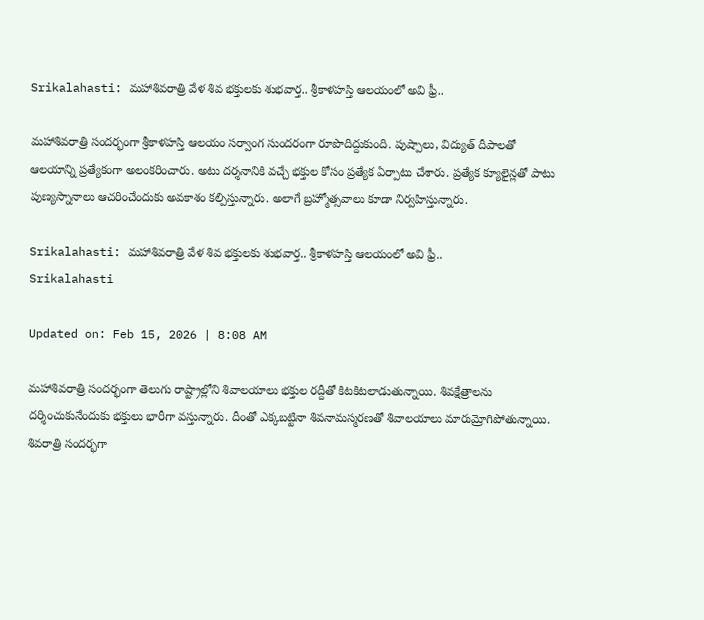Srikalahasti: మహాశివరాత్రి వేళ శివ భక్తులకు శుభవార్త.. శ్రీకాళహస్తి ఆలయంలో అవి ఫ్రీ..

మహాశివరాత్రి సందర్భంగా శ్రీకాళహస్తి ఆలయం సర్వాంగ సుందరంగా రూపొదిద్దుకుంది. పుష్పాలు, విద్యుత్ దీపాలతో ఆలయాన్ని ప్రత్యేకంగా అలంకరించారు. అటు దర్శనానికి వచ్చే భక్తుల కోసం ప్రత్యేక ఏర్పాటు చేశారు. ప్రత్యేక క్యూలైన్లతో పాటు పుణ్యస్నానాలు ఆచరించేందుకు అవకాశం కల్పిస్తున్నారు. అలాగే బ్రహ్మోత్సవాలు కూడా నిర్వహిస్తున్నారు.

Srikalahasti: మహాశివరాత్రి వేళ శివ భక్తులకు శుభవార్త.. శ్రీకాళహస్తి ఆలయంలో అవి ఫ్రీ..
Srikalahasti

Updated on: Feb 15, 2026 | 8:08 AM

మహాశివరాత్రి సందర్భంగా తెలుగు రాష్ట్రాల్లోని శివాలయాలు భక్తుల రద్దీతో కిటకిటలాడుతున్నాయి. శివక్షేత్రాలను దర్శించుకునేందుకు భక్తులు భారీగా వస్తున్నారు. దీంతో ఎక్కబట్టినా శివనామస్మరణతో శివాలయాలు మారుమ్రోగిపోతున్నాయి. శివరాత్రి సందర్భగా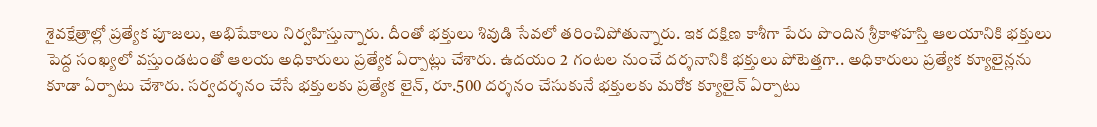శైవక్షేత్రాల్లో ప్రత్యేక పూజలు, అభిషేకాలు నిర్వహిస్తున్నారు. దీంతో భక్తులు శివుడి సేవలో తరించిపోతున్నారు. ఇక దక్షిణ కాశీగా పేరు పొందిన శ్రీకాళహస్తి ఆలయానికి భక్తులు పెద్ద సంఖ్యలో వస్తుండటంతో ఆలయ అధికారులు ప్రత్యేక ఏర్పాట్లు చేశారు. ఉదయం 2 గంటల నుంచే దర్శనానికి భక్తులు పోటెత్తగా.. అధికారులు ప్రత్యేక క్యూలైన్లను కూడా ఏర్పాటు చేశారు. సర్వదర్శనం చేసే భక్తులకు ప్రత్యేక లైన్, రూ.500 దర్శనం చేసుకునే భక్తులకు మరోక క్యూలైన్ ఏర్పాటు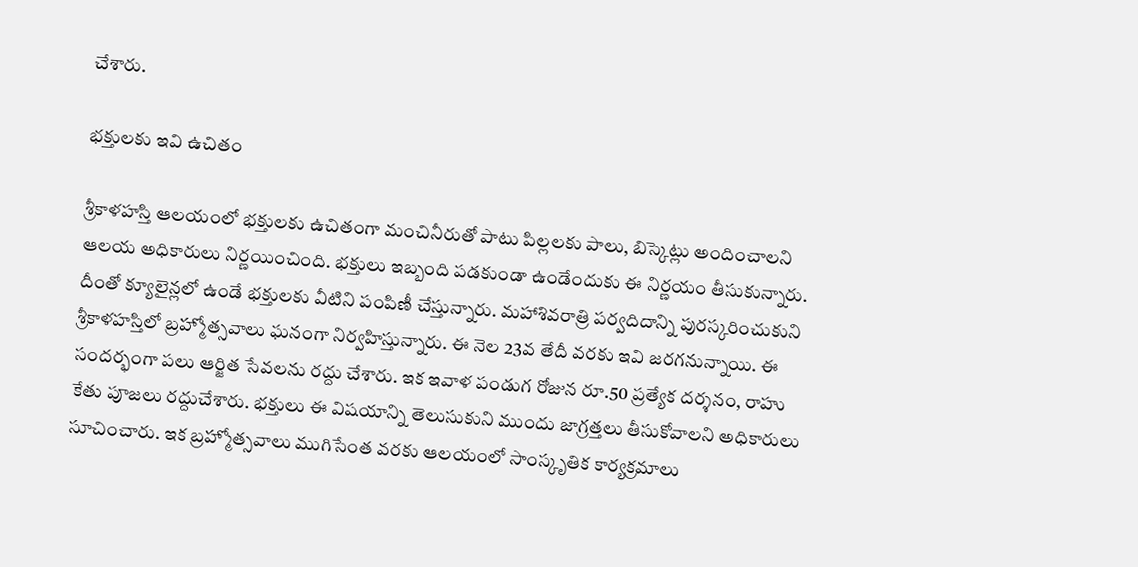చేశారు.

భక్తులకు ఇవి ఉచితం

శ్రీకాళహస్తి ఆలయంలో భక్తులకు ఉచితంగా మంచినీరుతో పాటు పిల్లలకు పాలు, బిస్కెట్లు అందించాలని ఆలయ అధికారులు నిర్ణయించింది. భక్తులు ఇబ్బంది పడకుండా ఉండేందుకు ఈ నిర్ణయం తీసుకున్నారు. దీంతో క్యూలైన్లలో ఉండే భక్తులకు వీటిని పంపిణీ చేస్తున్నారు. మహాశివరాత్రి పర్వదిదాన్ని పురస్కరించుకుని శ్రీకాళహస్తిలో బ్రహ్మోత్సవాలు ఘనంగా నిర్వహిస్తున్నారు. ఈ నెల 23వ తేదీ వరకు ఇవి జరగనున్నాయి. ఈ సందర్భంగా పలు ఆర్జిత సేవలను రద్దు చేశారు. ఇక ఇవాళ పండుగ రోజున రూ.50 ప్రత్యేక దర్శనం, రాహు కేతు పూజలు రద్దుచేశారు. భక్తులు ఈ విషయాన్ని తెలుసుకుని ముందు జాగ్రత్తలు తీసుకోవాలని అధికారులు సూచించారు. ఇక బ్రహ్మోత్సవాలు ముగిసేంత వరకు ఆలయంలో సాంస్కృతిక కార్యక్రమాలు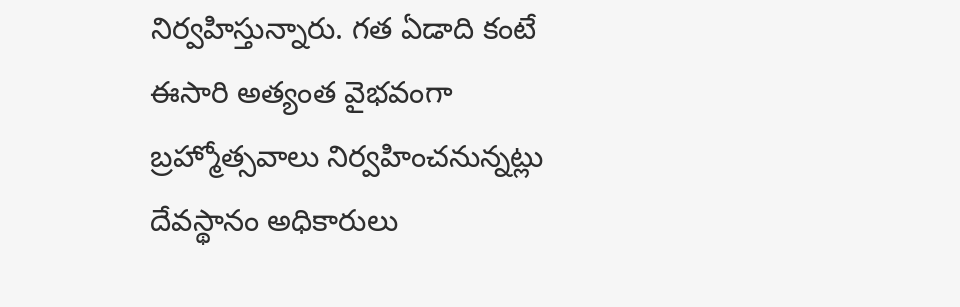నిర్వహిస్తున్నారు. గత ఏడాది కంటే ఈసారి అత్యంత వైభవంగా బ్రహ్మోత్సవాలు నిర్వహించనున్నట్లు దేవస్థానం అధికారులు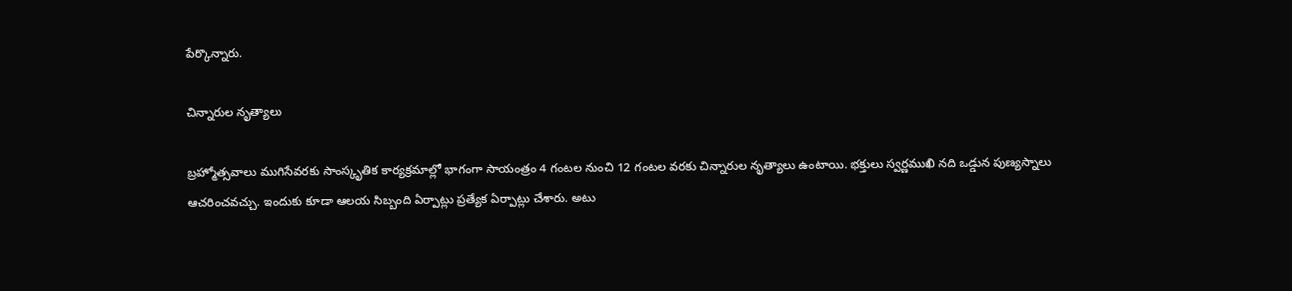పేర్కొన్నారు.

చిన్నారుల నృత్యాలు

బ్రహ్మోత్సవాలు ముగిసేవరకు సాంస్కృతిక కార్యక్రమాల్లో భాగంగా సాయంత్రం 4 గంటల నుంచి 12 గంటల వరకు చిన్నారుల నృత్యాలు ఉంటాయి. భక్తులు స్వర్ణముఖి నది ఒడ్డున పుణ్యస్నాలు ఆచరించవచ్చు. ఇందుకు కూడా ఆలయ సిబ్బంది ఏర్పాట్లు ప్రత్యేక ఏర్పాట్లు చేశారు. అటు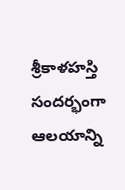శ్రీకాళహస్తి సందర్భంగా ఆలయాన్ని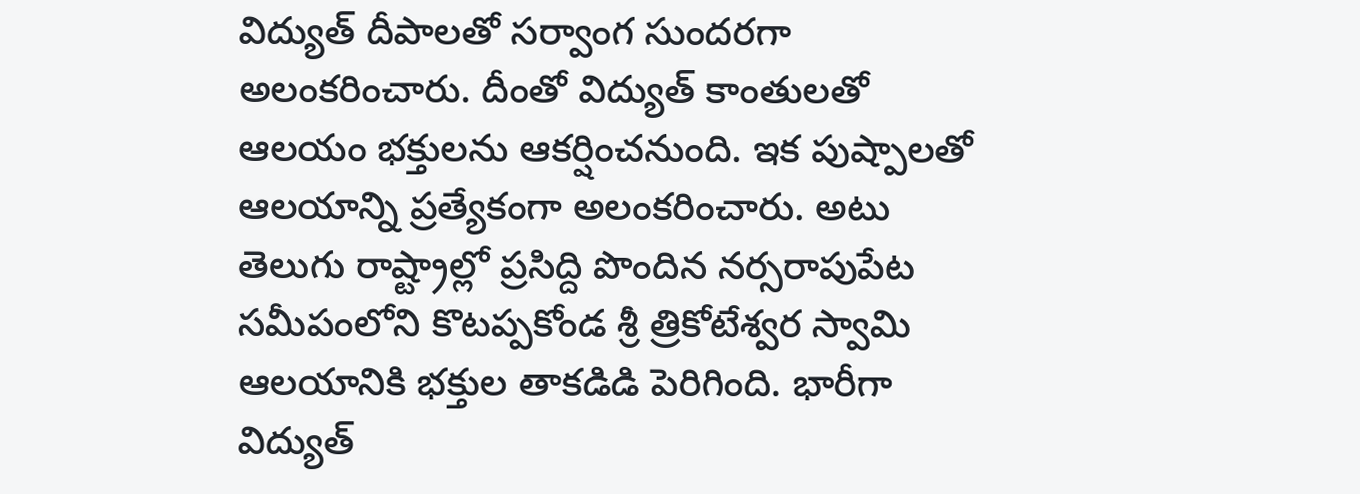విద్యుత్ దీపాలతో సర్వాంగ సుందరగా అలంకరించారు. దీంతో విద్యుత్ కాంతులతో ఆలయం భక్తులను ఆకర్షించనుంది. ఇక పుష్పాలతో ఆలయాన్ని ప్రత్యేకంగా అలంకరించారు. అటు తెలుగు రాష్ట్రాల్లో ప్రసిద్ది పొందిన నర్సరాపుపేట సమీపంలోని కొటప్పకోండ శ్రీ త్రికోటేశ్వర స్వామి ఆలయానికి భక్తుల తాకడిడి పెరిగింది. భారీగా విద్యుత్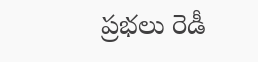ప్రభలు రెడీ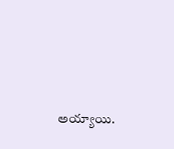అయ్యాయి.